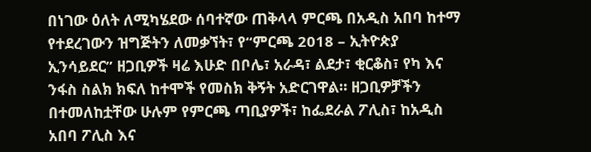በነገው ዕለት ለሚካሄደው ሰባተኛው ጠቅላላ ምርጫ በአዲስ አበባ ከተማ የተደረገውን ዝግጅትን ለመቃኘት፣ የ“ምርጫ 2018 – ኢትዮጵያ ኢንሳይደር” ዘጋቢዎች ዛሬ እሁድ በቦሌ፣ አራዳ፣ ልደታ፣ ቂርቆስ፣ የካ እና ንፋስ ስልክ ክፍለ ከተሞች የመስክ ቅኝት አድርገዋል። ዘጋቢዎቻችን በተመለከቷቸው ሁሉም የምርጫ ጣቢያዎች፣ ከፌደራል ፖሊስ፣ ከአዲስ አበባ ፖሊስ እና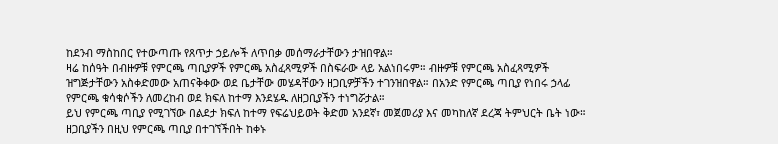ከደንብ ማስከበር የተውጣጡ የጸጥታ ኃይሎች ለጥበቃ መሰማራታቸውን ታዝበዋል።
ዛሬ ከሰዓት በብዙዎቹ የምርጫ ጣቢያዎች የምርጫ አስፈጻሚዎች በስፍራው ላይ አልነበሩም። ብዙዎቹ የምርጫ አስፈጻሚዎች ዝግጅታቸውን አስቀድመው አጠናቅቀው ወደ ቤታቸው መሄዳቸውን ዘጋቢዎቻችን ተገንዝበዋል። በአንድ የምርጫ ጣቢያ የነበሩ ኃላፊ የምርጫ ቁሳቁሶችን ለመረከብ ወደ ክፍለ ከተማ እንደሄዱ ለዘጋቢያችን ተነግሯታል።
ይህ የምርጫ ጣቢያ የሚገኘው በልደታ ክፍለ ከተማ የፍሬህይወት ቅድመ አንደኛ፣ መጀመሪያ እና መካከለኛ ደረጃ ትምህርት ቤት ነው። ዘጋቢያችን በዚህ የምርጫ ጣቢያ በተገኘችበት ከቀኑ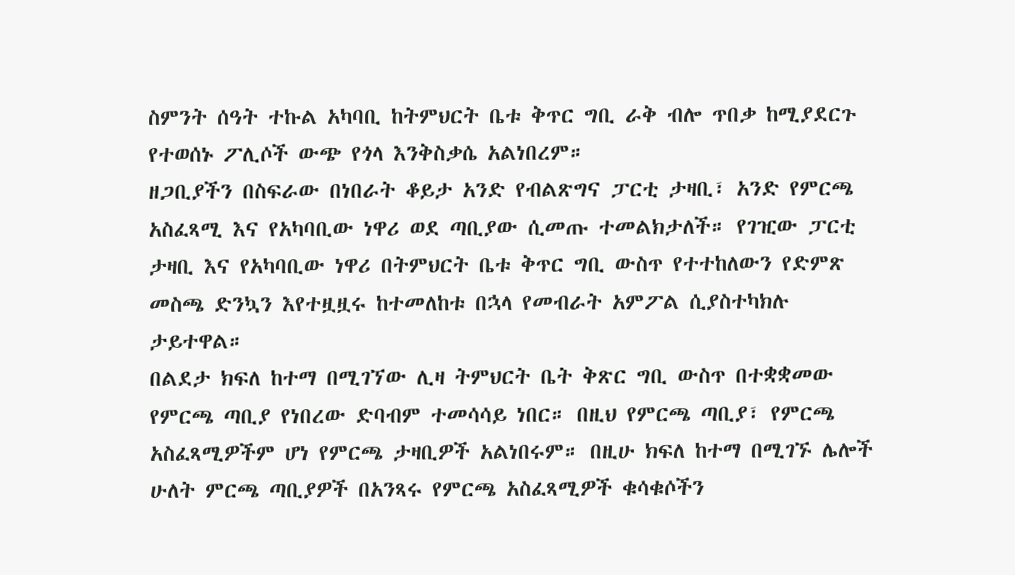ስምንት ሰዓት ተኩል አካባቢ ከትምህርት ቤቱ ቅጥር ግቢ ራቅ ብሎ ጥበቃ ከሚያደርጉ የተወሰኑ ፖሊሶች ውጭ የጎላ እንቅስቃሴ አልነበረም።
ዘጋቢያችን በስፍራው በነበራት ቆይታ አንድ የብልጽግና ፓርቲ ታዛቢ፣ አንድ የምርጫ አስፈጻሚ እና የአካባቢው ነዋሪ ወደ ጣቢያው ሲመጡ ተመልክታለች። የገዢው ፓርቲ ታዛቢ እና የአካባቢው ነዋሪ በትምህርት ቤቱ ቅጥር ግቢ ውስጥ የተተከለውን የድምጽ መስጫ ድንኳን እየተዟዟሩ ከተመለከቱ በኋላ የመብራት አምፖል ሲያስተካክሉ ታይተዋል።
በልደታ ክፍለ ከተማ በሚገኘው ሊዛ ትምህርት ቤት ቅጽር ግቢ ውስጥ በተቋቋመው የምርጫ ጣቢያ የነበረው ድባብም ተመሳሳይ ነበር። በዚህ የምርጫ ጣቢያ፣ የምርጫ አስፈጻሚዎችም ሆነ የምርጫ ታዛቢዎች አልነበሩም። በዚሁ ክፍለ ከተማ በሚገኙ ሌሎች ሁለት ምርጫ ጣቢያዎች በአንጻሩ የምርጫ አስፈጻሚዎች ቁሳቁሶችን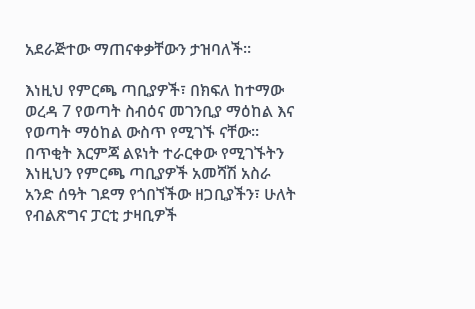አደራጅተው ማጠናቀቃቸውን ታዝባለች።

እነዚህ የምርጫ ጣቢያዎች፣ በክፍለ ከተማው ወረዳ 7 የወጣት ስብዕና መገንቢያ ማዕከል እና የወጣት ማዕከል ውስጥ የሚገኙ ናቸው። በጥቂት እርምጃ ልዩነት ተራርቀው የሚገኙትን እነዚህን የምርጫ ጣቢያዎች አመሻሽ አስራ አንድ ሰዓት ገደማ የጎበኘችው ዘጋቢያችን፣ ሁለት የብልጽግና ፓርቲ ታዛቢዎች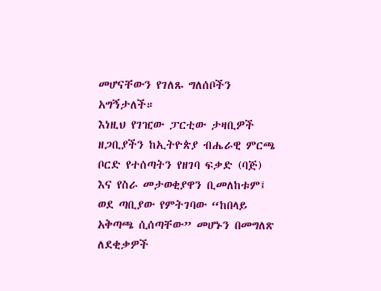መሆናቸውን የገለጹ ግለሰቦችን አግኝታለች።
እነዚህ የገዢው ፓርቲው ታዛቢዎች ዘጋቢያችን ከኢትዮጵያ ብሔራዊ ምርጫ ቦርድ የተሰጣትን የዘገባ ፍቃድ (ባጅ) እና የስራ መታወቂያዋን ቢመለከቱም፤ ወደ ጣቢያው የምትገባው “ከበላይ አቅጣጫ ሲሰጣቸው” መሆኑን በመግለጽ ለደቂቃዎች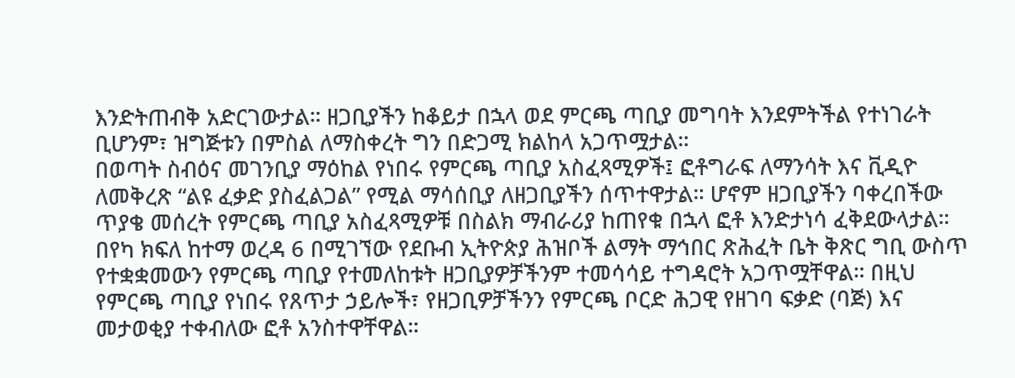እንድትጠብቅ አድርገውታል። ዘጋቢያችን ከቆይታ በኋላ ወደ ምርጫ ጣቢያ መግባት እንደምትችል የተነገራት ቢሆንም፣ ዝግጅቱን በምስል ለማስቀረት ግን በድጋሚ ክልከላ አጋጥሟታል።
በወጣት ስብዕና መገንቢያ ማዕከል የነበሩ የምርጫ ጣቢያ አስፈጻሚዎች፤ ፎቶግራፍ ለማንሳት እና ቪዲዮ ለመቅረጽ “ልዩ ፈቃድ ያስፈልጋል” የሚል ማሳሰቢያ ለዘጋቢያችን ሰጥተዋታል። ሆኖም ዘጋቢያችን ባቀረበችው ጥያቄ መሰረት የምርጫ ጣቢያ አስፈጻሚዎቹ በስልክ ማብራሪያ ከጠየቁ በኋላ ፎቶ እንድታነሳ ፈቅደውላታል።
በየካ ክፍለ ከተማ ወረዳ 6 በሚገኘው የደቡብ ኢትዮጵያ ሕዝቦች ልማት ማኅበር ጽሕፈት ቤት ቅጽር ግቢ ውስጥ የተቋቋመውን የምርጫ ጣቢያ የተመለከቱት ዘጋቢያዎቻችንም ተመሳሳይ ተግዳሮት አጋጥሟቸዋል። በዚህ የምርጫ ጣቢያ የነበሩ የጸጥታ ኃይሎች፣ የዘጋቢዎቻችንን የምርጫ ቦርድ ሕጋዊ የዘገባ ፍቃድ (ባጅ) እና መታወቂያ ተቀብለው ፎቶ አንስተዋቸዋል።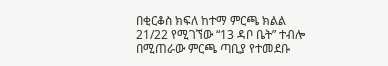በቂርቆስ ክፍለ ከተማ ምርጫ ክልል 21/22 የሚገኘው “13 ዳቦ ቤት” ተብሎ በሚጠራው ምርጫ ጣቢያ የተመደቡ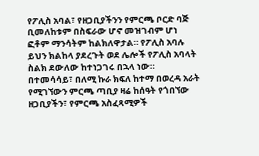የፖሊስ አባል፣ የዘጋቢያችንን የምርጫ ቦርድ ባጅ ቢመለከቱም በስፍራው ሆኖ መዝገብም ሆነ ፎቶም ማንሳትም ከልክለዋታል። የፖሊስ አባሉ ይህን ክልከላ ያደረጉት ወደ ሌሎች የፖሊስ አባላት ስልክ ደውለው ከተነጋገሩ በኋላ ነው።
በተመሳሳይ፣ በለሚ ኩራ ክፍለ ከተማ በወረዳ አራት የሚገኘውን ምርጫ ጣቢያ ዛሬ ከሰዓት የጎበኘው ዘጋቢያችን፣ የምርጫ አስፈጻሚዎች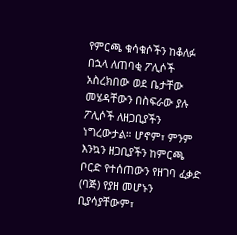የምርጫ ቁሳቁሶችን ከቆለፉ በኋላ ለጠባቂ ፖሊሶች አስረክበው ወደ ቤታቸው መሄዳቸውን በስፍራው ያሉ ፖሊሶች ለዘጋቢያችን ነግረውታል። ሆኖም፣ ምንም እንኳን ዘጋቢያችን ከምርጫ ቦርድ የተሰጠውን የዘገባ ፈቃድ (ባጅ) የያዘ መሆኑን ቢያሳያቸውም፣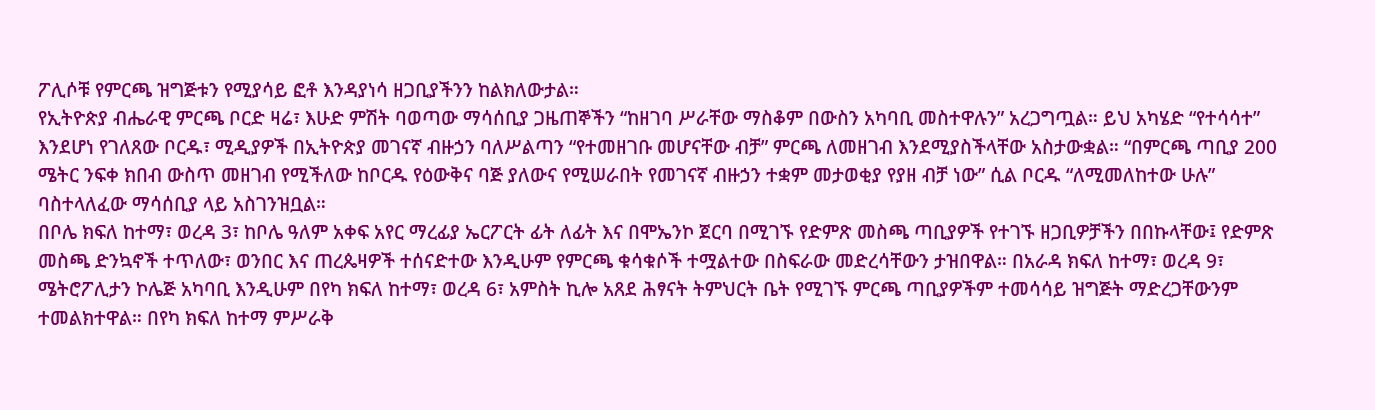ፖሊሶቹ የምርጫ ዝግጅቱን የሚያሳይ ፎቶ እንዳያነሳ ዘጋቢያችንን ከልክለውታል።
የኢትዮጵያ ብሔራዊ ምርጫ ቦርድ ዛሬ፣ እሁድ ምሽት ባወጣው ማሳሰቢያ ጋዜጠኞችን “ከዘገባ ሥራቸው ማስቆም በውስን አካባቢ መስተዋሉን” አረጋግጧል። ይህ አካሄድ “የተሳሳተ” እንደሆነ የገለጸው ቦርዱ፣ ሚዲያዎች በኢትዮጵያ መገናኛ ብዙኃን ባለሥልጣን “የተመዘገቡ መሆናቸው ብቻ” ምርጫ ለመዘገብ እንደሚያስችላቸው አስታውቋል። “በምርጫ ጣቢያ 200 ሜትር ንፍቀ ክበብ ውስጥ መዘገብ የሚችለው ከቦርዱ የዕውቅና ባጅ ያለውና የሚሠራበት የመገናኛ ብዙኃን ተቋም መታወቂያ የያዘ ብቻ ነው” ሲል ቦርዱ “ለሚመለከተው ሁሉ” ባስተላለፈው ማሳሰቢያ ላይ አስገንዝቧል።
በቦሌ ክፍለ ከተማ፣ ወረዳ 3፣ ከቦሌ ዓለም አቀፍ አየር ማረፊያ ኤርፖርት ፊት ለፊት እና በሞኤንኮ ጀርባ በሚገኙ የድምጽ መስጫ ጣቢያዎች የተገኙ ዘጋቢዎቻችን በበኩላቸው፤ የድምጽ መስጫ ድንኳኖች ተጥለው፣ ወንበር እና ጠረጴዛዎች ተሰናድተው እንዲሁም የምርጫ ቁሳቁሶች ተሟልተው በስፍራው መድረሳቸውን ታዝበዋል። በአራዳ ክፍለ ከተማ፣ ወረዳ 9፣ ሜትሮፖሊታን ኮሌጅ አካባቢ እንዲሁም በየካ ክፍለ ከተማ፣ ወረዳ 6፣ አምስት ኪሎ አጸደ ሕፃናት ትምህርት ቤት የሚገኙ ምርጫ ጣቢያዎችም ተመሳሳይ ዝግጅት ማድረጋቸውንም ተመልክተዋል። በየካ ክፍለ ከተማ ምሥራቅ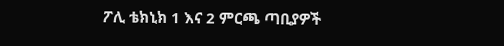ፖሊ ቴክኒክ 1 እና 2 ምርጫ ጣቢያዎች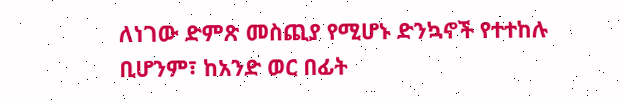ለነገው ድምጽ መስጪያ የሚሆኑ ድንኳኖች የተተከሉ ቢሆንም፣ ከአንድ ወር በፊት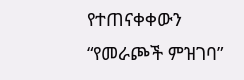የተጠናቀቀውን “የመራጮች ምዝገባ”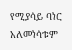የሚያሳይ ባነር አለመነሳቱም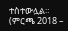ተስተውሏል። (ምርጫ 2018 –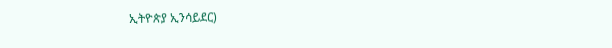ኢትዮጵያ ኢንሳይደር)